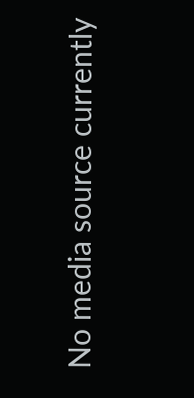No media source currently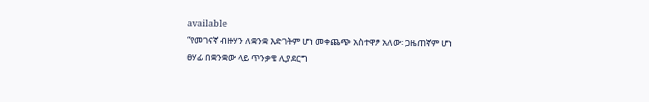available
“የመገናኛ ብዙሃን ለቋንቋ እድገትም ሆነ መቀጨጭ አስተዋፆ አለው፡ ጋዜጠኛም ሆነ ፀሃፊ በቋንቋው ላይ ጥንቃቄ ሊያደርግ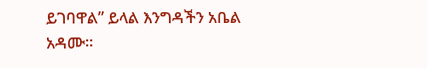ይገባዋል” ይላል እንግዳችን አቤል አዳሙ።